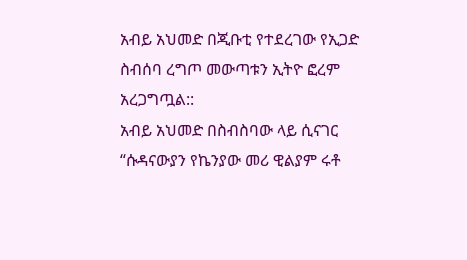አብይ አህመድ በጂቡቲ የተደረገው የኢጋድ ስብሰባ ረግጦ መውጣቱን ኢትዮ ፎረም አረጋግጧል::
አብይ አህመድ በስብስባው ላይ ሲናገር “ሱዳናውያን የኬንያው መሪ ዊልያም ሩቶ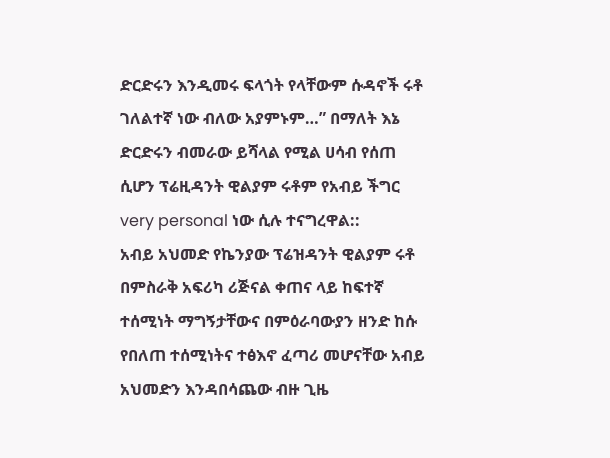ድርድሩን እንዲመሩ ፍላጎት የላቸውም ሱዳኖች ሩቶ ገለልተኛ ነው ብለው አያምኑም…” በማለት እኔ ድርድሩን ብመራው ይሻላል የሚል ሀሳብ የሰጠ ሲሆን ፕሬዚዳንት ዊልያም ሩቶም የአብይ ችግር very personal ነው ሲሉ ተናግረዋል::
አብይ አህመድ የኬንያው ፕሬዝዳንት ዊልያም ሩቶ በምስራቅ አፍሪካ ሪጅናል ቀጠና ላይ ከፍተኛ ተሰሚነት ማግኝታቸውና በምዕራባውያን ዘንድ ከሱ የበለጠ ተሰሚነትና ተፅእኖ ፈጣሪ መሆናቸው አብይ አህመድን እንዳበሳጨው ብዙ ጊዜ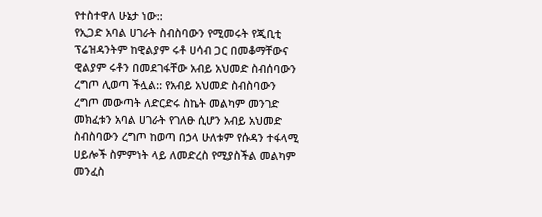የተስተዋለ ሁኔታ ነው::
የኢጋድ አባል ሀገራት ስብስባውን የሚመሩት የጂቢቲ ፕሬዝዳንትም ከዊልያም ሩቶ ሀሳብ ጋር በመቆማቸውና ዊልያም ሩቶን በመደገፋቸው አብይ አህመድ ስብሰባውን ረግጦ ሊወጣ ችሏል:: የአብይ አህመድ ስብስባውን ረግጦ መውጣት ለድርድሩ ስኬት መልካም መንገድ መክፈቱን አባል ሀገራት የገለፁ ሲሆን አብይ አህመድ ስብስባውን ረግጦ ከወጣ በኃላ ሁለቱም የሱዳን ተፋላሚ ሀይሎች ስምምነት ላይ ለመድረስ የሚያስችል መልካም መንፈስ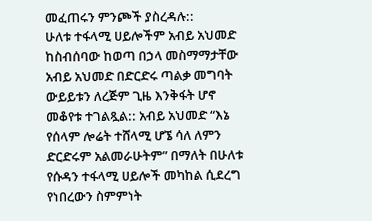መፈጠሩን ምንጮች ያስረዳሉ::
ሁለቱ ተፋላሚ ሀይሎችም አብይ አህመድ ከስብሰባው ከወጣ በኃላ መስማማታቸው አብይ አህመድ በድርድሩ ጣልቃ መግባት ውይይቱን ለረጅም ጊዜ እንቅፋት ሆኖ መቆየቱ ተገልጿል:: አብይ አህመድ “እኔ የሰላም ሎሬት ተሸላሚ ሆኜ ሳለ ለምን ድርድሩም አልመራሁትም” በማለት በሁለቱ የሱዳን ተፋላሚ ሀይሎች መካከል ሲደረግ የነበረውን ስምምነት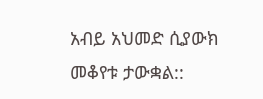አብይ አህመድ ሲያውክ መቆየቱ ታውቋል::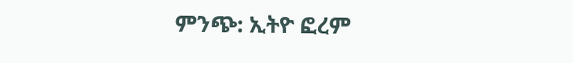ምንጭ: ኢትዮ ፎረም